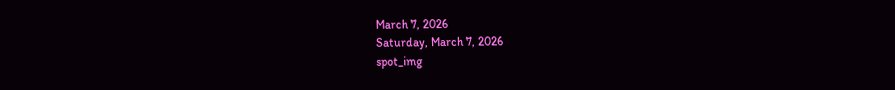March 7, 2026
Saturday, March 7, 2026
spot_img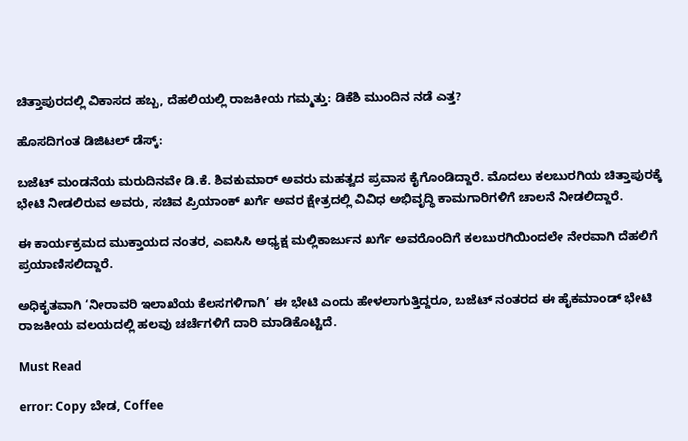ಚಿತ್ತಾಪುರದಲ್ಲಿ ವಿಕಾಸದ ಹಬ್ಬ, ದೆಹಲಿಯಲ್ಲಿ ರಾಜಕೀಯ ಗಮ್ಮತ್ತು: ಡಿಕೆಶಿ ಮುಂದಿನ ನಡೆ ಎತ್ತ?

ಹೊಸದಿಗಂತ ಡಿಜಿಟಲ್ ಡೆಸ್ಕ್:

ಬಜೆಟ್ ಮಂಡನೆಯ ಮರುದಿನವೇ ಡಿ.ಕೆ. ಶಿವಕುಮಾರ್ ಅವರು ಮಹತ್ವದ ಪ್ರವಾಸ ಕೈಗೊಂಡಿದ್ದಾರೆ. ಮೊದಲು ಕಲಬುರಗಿಯ ಚಿತ್ತಾಪುರಕ್ಕೆ ಭೇಟಿ ನೀಡಲಿರುವ ಅವರು, ಸಚಿವ ಪ್ರಿಯಾಂಕ್ ಖರ್ಗೆ ಅವರ ಕ್ಷೇತ್ರದಲ್ಲಿ ವಿವಿಧ ಅಭಿವೃದ್ಧಿ ಕಾಮಗಾರಿಗಳಿಗೆ ಚಾಲನೆ ನೀಡಲಿದ್ದಾರೆ.

ಈ ಕಾರ್ಯಕ್ರಮದ ಮುಕ್ತಾಯದ ನಂತರ, ಎಐಸಿಸಿ ಅಧ್ಯಕ್ಷ ಮಲ್ಲಿಕಾರ್ಜುನ ಖರ್ಗೆ ಅವರೊಂದಿಗೆ ಕಲಬುರಗಿಯಿಂದಲೇ ನೇರವಾಗಿ ದೆಹಲಿಗೆ ಪ್ರಯಾಣಿಸಲಿದ್ದಾರೆ.

ಅಧಿಕೃತವಾಗಿ ‘ನೀರಾವರಿ ಇಲಾಖೆಯ ಕೆಲಸಗಳಿಗಾಗಿ’ ಈ ಭೇಟಿ ಎಂದು ಹೇಳಲಾಗುತ್ತಿದ್ದರೂ, ಬಜೆಟ್ ನಂತರದ ಈ ಹೈಕಮಾಂಡ್ ಭೇಟಿ ರಾಜಕೀಯ ವಲಯದಲ್ಲಿ ಹಲವು ಚರ್ಚೆಗಳಿಗೆ ದಾರಿ ಮಾಡಿಕೊಟ್ಟಿದೆ.

Must Read

error: Copy ಬೇಡ, Coffee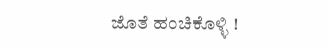ಜೊತೆ ಹಂಚಿಕೊಳ್ಳಿ !